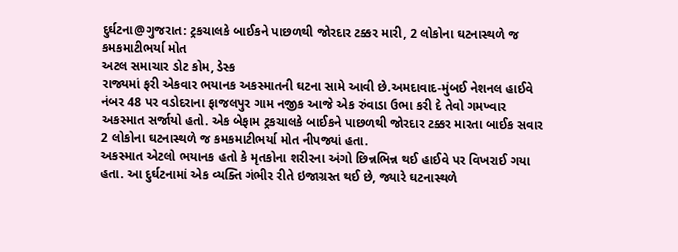દુર્ઘટના@ગુજરાત: ટ્રકચાલકે બાઈકને પાછળથી જોરદાર ટક્કર મારી, 2 લોકોના ઘટનાસ્થળે જ કમકમાટીભર્યા મોત
અટલ સમાચાર ડોટ કોમ, ડેસ્ક
રાજ્યમાં ફરી એકવાર ભયાનક અકસ્માતની ઘટના સામે આવી છે.અમદાવાદ-મુંબઈ નેશનલ હાઈવે નંબર 48 પર વડોદરાના ફાજલપુર ગામ નજીક આજે એક રુંવાડા ઉભા કરી દે તેવો ગમખ્વાર અકસ્માત સર્જાયો હતો. એક બેફામ ટ્રકચાલકે બાઈકને પાછળથી જોરદાર ટક્કર મારતા બાઈક સવાર 2 લોકોના ઘટનાસ્થળે જ કમકમાટીભર્યા મોત નીપજ્યાં હતા.
અકસ્માત એટલો ભયાનક હતો કે મૃતકોના શરીરના અંગો છિન્નભિન્ન થઈ હાઈવે પર વિખરાઈ ગયા હતા. આ દુર્ઘટનામાં એક વ્યક્તિ ગંભીર રીતે ઇજાગ્રસ્ત થઈ છે, જ્યારે ઘટનાસ્થળે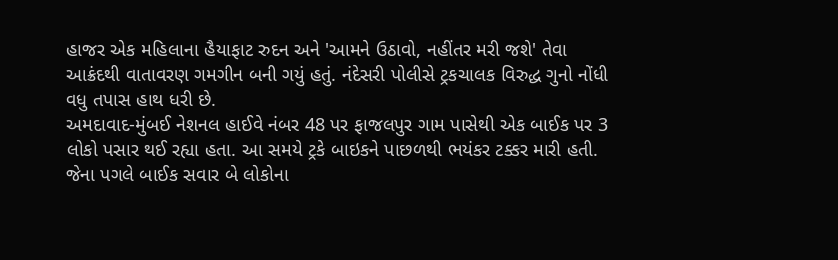હાજર એક મહિલાના હૈયાફાટ રુદન અને 'આમને ઉઠાવો, નહીંતર મરી જશે' તેવા આક્રંદથી વાતાવરણ ગમગીન બની ગયું હતું. નંદેસરી પોલીસે ટ્રકચાલક વિરુદ્ધ ગુનો નોંધી વધુ તપાસ હાથ ધરી છે.
અમદાવાદ-મુંબઈ નેશનલ હાઈવે નંબર 48 પર ફાજલપુર ગામ પાસેથી એક બાઈક પર 3 લોકો પસાર થઈ રહ્યા હતા. આ સમયે ટ્રકે બાઇકને પાછળથી ભયંકર ટક્કર મારી હતી. જેના પગલે બાઈક સવાર બે લોકોના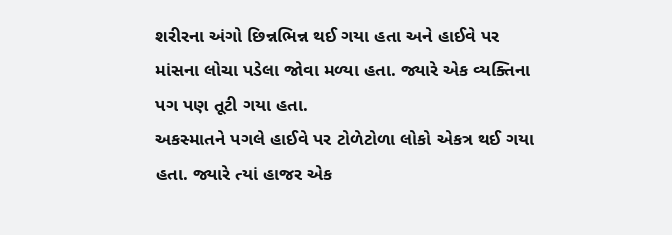શરીરના અંગો છિન્નભિન્ન થઈ ગયા હતા અને હાઈવે પર માંસના લોચા પડેલા જોવા મળ્યા હતા. જ્યારે એક વ્યક્તિના પગ પણ તૂટી ગયા હતા.
અકસ્માતને પગલે હાઈવે પર ટોળેટોળા લોકો એકત્ર થઈ ગયા હતા. જ્યારે ત્યાં હાજર એક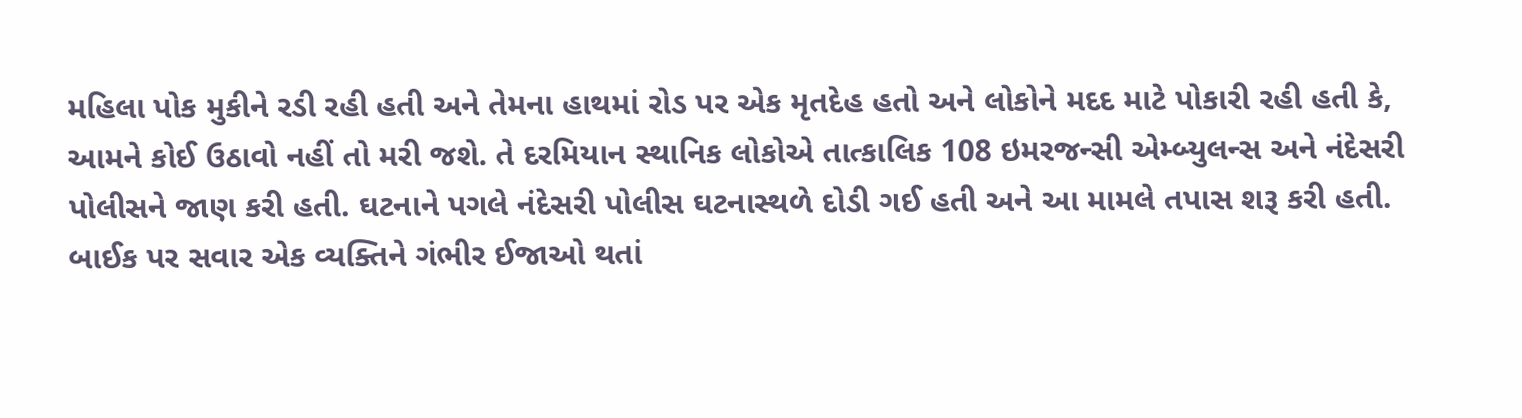મહિલા પોક મુકીને રડી રહી હતી અને તેમના હાથમાં રોડ પર એક મૃતદેહ હતો અને લોકોને મદદ માટે પોકારી રહી હતી કે, આમને કોઈ ઉઠાવો નહીં તો મરી જશે. તે દરમિયાન સ્થાનિક લોકોએ તાત્કાલિક 108 ઇમરજન્સી એમ્બ્યુલન્સ અને નંદેસરી પોલીસને જાણ કરી હતી. ઘટનાને પગલે નંદેસરી પોલીસ ઘટનાસ્થળે દોડી ગઈ હતી અને આ મામલે તપાસ શરૂ કરી હતી.
બાઈક પર સવાર એક વ્યક્તિને ગંભીર ઈજાઓ થતાં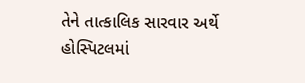તેને તાત્કાલિક સારવાર અર્થે હોસ્પિટલમાં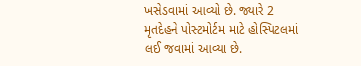ખસેડવામાં આવ્યો છે. જ્યારે 2 મૃતદેહને પોસ્ટમોર્ટમ માટે હોસ્પિટલમાં લઈ જવામાં આવ્યા છે.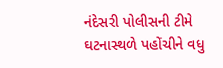નંદેસરી પોલીસની ટીમે ઘટનાસ્થળે પહોંચીને વધુ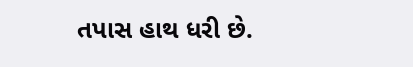તપાસ હાથ ધરી છે.